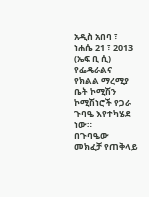አዲስ አበባ ፣ ነሐሴ 21 ፣ 2013 (ኤፍ ቢ ሲ) የፌዴራልና የክልል ማረሚያ ቤት ኮሚሽን ኮሚሽነሮች የጋራ ጉባዔ እየተካሄደ ነው።
በጉባዔው መክፈቻ የጠቅላይ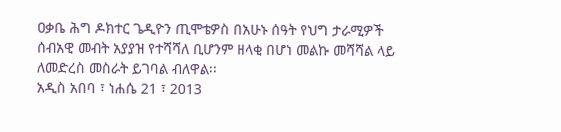ዐቃቤ ሕግ ዶክተር ጌዲዮን ጢሞቴዎስ በአሁኑ ሰዓት የህግ ታራሚዎች ሰብአዊ መብት አያያዝ የተሻሻለ ቢሆንም ዘላቂ በሆነ መልኩ መሻሻል ላይ ለመድረስ መስራት ይገባል ብለዋል፡፡
አዲስ አበባ ፣ ነሐሴ 21 ፣ 2013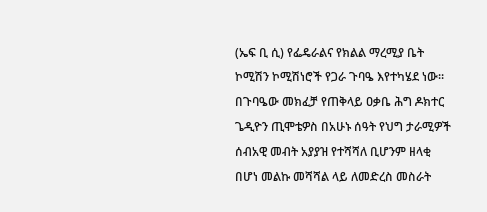(ኤፍ ቢ ሲ) የፌዴራልና የክልል ማረሚያ ቤት ኮሚሽን ኮሚሽነሮች የጋራ ጉባዔ እየተካሄደ ነው።
በጉባዔው መክፈቻ የጠቅላይ ዐቃቤ ሕግ ዶክተር ጌዲዮን ጢሞቴዎስ በአሁኑ ሰዓት የህግ ታራሚዎች ሰብአዊ መብት አያያዝ የተሻሻለ ቢሆንም ዘላቂ በሆነ መልኩ መሻሻል ላይ ለመድረስ መስራት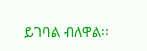ይገባል ብለዋል፡፡